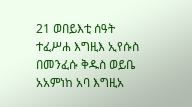21 ወበይእቲ ሰዓት ተፈሥሐ እግዚእ ኢየሱስ በመንፈሱ ቅዱስ ወይቤ አአምነከ አባ እግዚአ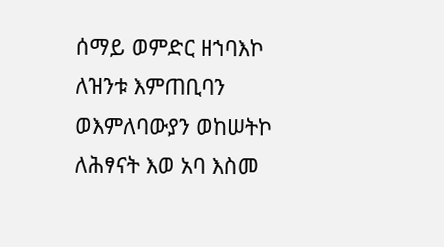ሰማይ ወምድር ዘኀባእኮ ለዝንቱ እምጠቢባን ወእምለባውያን ወከሠትኮ ለሕፃናት እወ አባ እስመ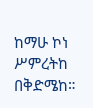ከማሁ ኮነ ሥምረትከ በቅድሜከ።